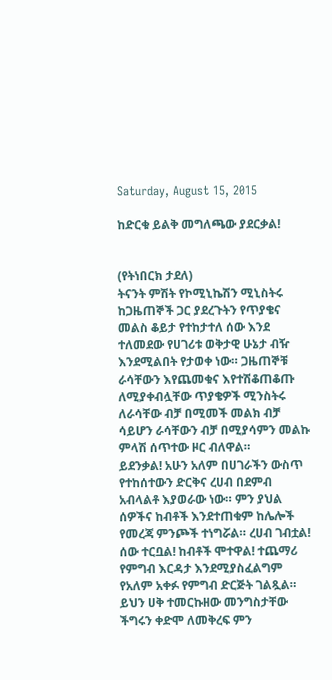Saturday, August 15, 2015

ከድርቁ ይልቅ መግለጫው ያደርቃል!


(የትነበርክ ታደለ)
ትናንት ምሽት የኮሚኒኬሽን ሚኒስትሩ ከጋዜጠኞች ጋር ያደረጉትን የጥያቄና መልስ ቆይታ የተከታተለ ሰው እንደ ተለመደው የሀገሪቱ ወቅታዊ ሁኔታ ብዥ እንደሚልበት የታወቀ ነው። ጋዜጠኞቹ ራሳቸውን እየጨመቁና እየተሽቆጠቆጡ ለሚያቀብሏቸው ጥያቄዎች ሚንስትሩ ለራሳቸው ብቻ በሚመች መልክ ብቻ ሳይሆን ራሳቸውን ብቻ በሚያሳምን መልኩ ምላሽ ሰጥተው ዞር ብለዋል።
ይደንቃል! አሁን አለም በሀገራችን ውስጥ የተከሰተውን ድርቅና ረሀብ በደምብ አብላልቶ እያወራው ነው። ምን ያህል ሰዎችና ከብቶች እንደተጠቁም ከሌሎች የመረጃ ምንጮች ተነግሯል። ረሀብ ገብቷል! ሰው ተርቧል! ከብቶች ሞተዋል! ተጨማሪ የምግብ እርዳታ እንደሚያስፈልግም የአለም አቀፉ የምግብ ድርጅት ገልጿል።
ይህን ሀቅ ተመርኩዘው መንግስታቸው ችግሩን ቀድሞ ለመቅረፍ ምን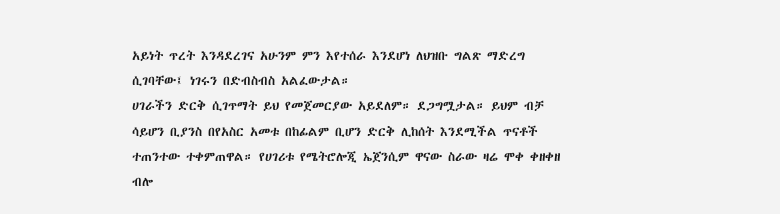አይነት ጥረት እንዳደረገና አሁንም ምን እየተሰራ እንደሆነ ለህዝቡ ግልጽ ማድረግ ሲገባቸው፤ ነገሩን በድብስብስ አልፈውታል።
ሀገራችን ድርቅ ሲገጥማት ይህ የመጀመርያው አይደለም። ደጋግሟታል። ይህም ብቻ ሳይሆን ቢያንስ በየአስር አመቱ በከፊልም ቢሆን ድርቅ ሊከሰት እንደሚችል ጥናቶች ተጠንተው ተቀምጠዋል። የሀገሪቱ የሜትሮሎጂ ኤጀንሲም ዋናው ስራው ዛሬ ሞቀ ቀዘቀዘ ብሎ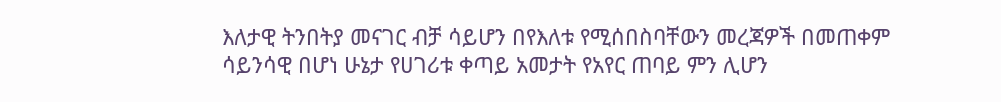እለታዊ ትንበትያ መናገር ብቻ ሳይሆን በየእለቱ የሚሰበስባቸውን መረጃዎች በመጠቀም ሳይንሳዊ በሆነ ሁኔታ የሀገሪቱ ቀጣይ አመታት የአየር ጠባይ ምን ሊሆን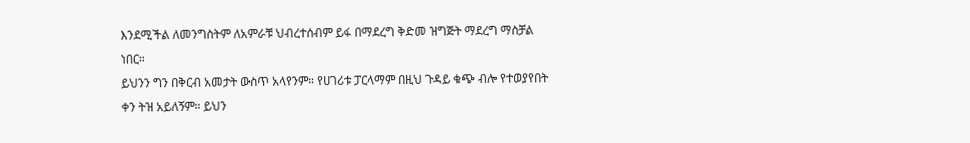እንደሚችል ለመንግስትም ለአምራቹ ህብረተሰብም ይፋ በማደረግ ቅድመ ዝግጅት ማደረግ ማስቻል ነበር።
ይህንን ግን በቅርብ አመታት ውስጥ አላየንም። የሀገሪቱ ፓርላማም በዚህ ጉዳይ ቁጭ ብሎ የተወያየበት ቀን ትዝ አይለኝም። ይህን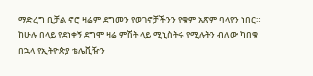ማድረግ ቢቻል ኖሮ ዛሬም ደግመን የወገኖቻችንን የቁም አጽም ባላየን ነበር።
ከሁሉ በላይ የደነቀኝ ደግሞ ዛሬ ምሽት ላይ ሚኒስትሩ የሚሉትን ብለው ካበቁ በኋላ የኢትዮጵያ ቴሌቪዥን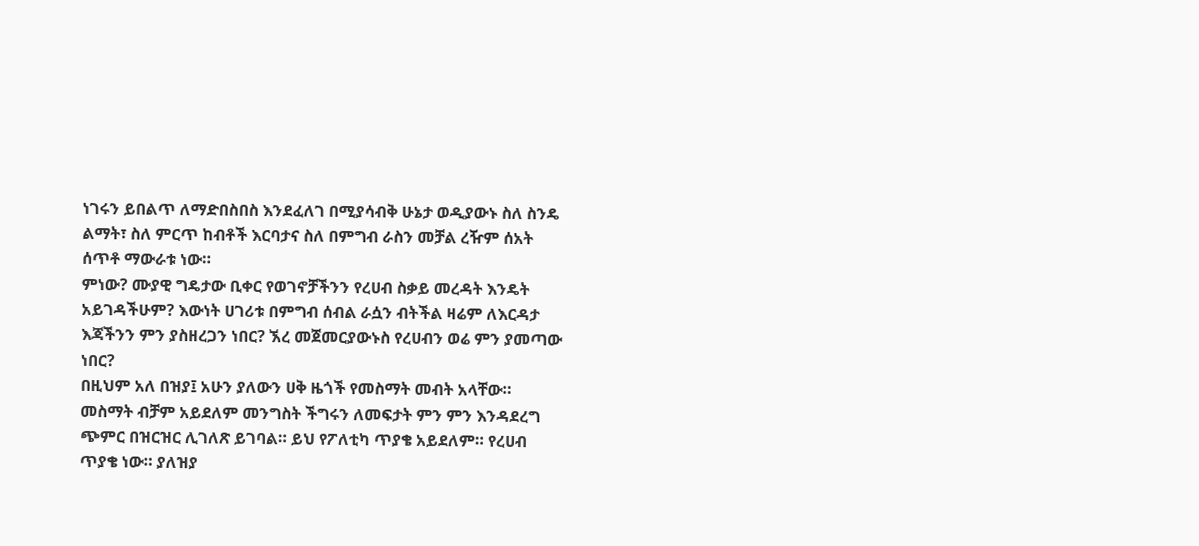ነገሩን ይበልጥ ለማድበስበስ እንደፈለገ በሚያሳብቅ ሁኔታ ወዲያውኑ ስለ ስንዴ ልማት፣ ስለ ምርጥ ከብቶች እርባታና ስለ በምግብ ራስን መቻል ረዥም ሰአት ሰጥቶ ማውራቱ ነው።
ምነው? ሙያዊ ግዴታው ቢቀር የወገኖቻችንን የረሀብ ስቃይ መረዳት እንዴት አይገዳችሁም? እውነት ሀገሪቱ በምግብ ሰብል ራሷን ብትችል ዛሬም ለእርዳታ እጃችንን ምን ያስዘረጋን ነበር? ኧረ መጀመርያውኑስ የረሀብን ወሬ ምን ያመጣው ነበር?
በዚህም አለ በዝያ፤ አሁን ያለውን ሀቅ ዜጎች የመስማት መብት አላቸው። መስማት ብቻም አይደለም መንግስት ችግሩን ለመፍታት ምን ምን እንዳደረግ ጭምር በዝርዝር ሊገለጽ ይገባል። ይህ የፖለቲካ ጥያቄ አይደለም። የረሀብ ጥያቄ ነው። ያለዝያ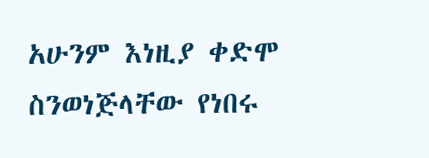አሁንም እነዚያ ቀድሞ ስንወነጅላቸው የነበሩ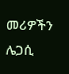መሪዎችን ሌጋሲ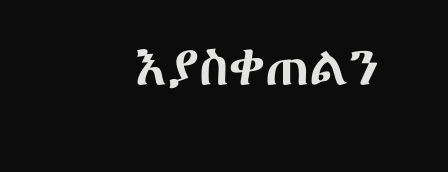እያስቀጠልን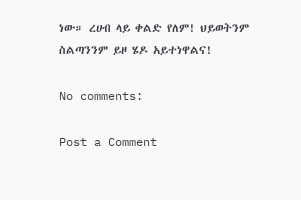ነው። ረሀብ ላይ ቀልድ የለም! ህይወትንም ስልጣንንም ይዞ ሄዶ አይተነዋልና!

No comments:

Post a Comment